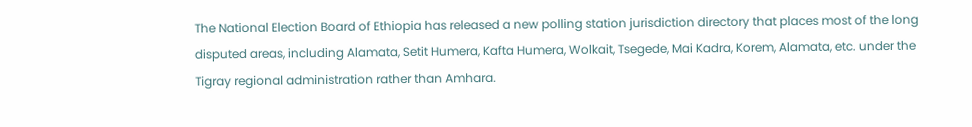The National Election Board of Ethiopia has released a new polling station jurisdiction directory that places most of the long disputed areas, including Alamata, Setit Humera, Kafta Humera, Wolkait, Tsegede, Mai Kadra, Korem, Alamata, etc. under the Tigray regional administration rather than Amhara.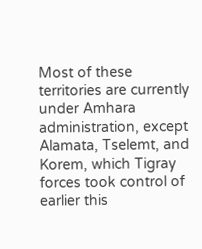Most of these territories are currently under Amhara administration, except Alamata, Tselemt, and Korem, which Tigray forces took control of earlier this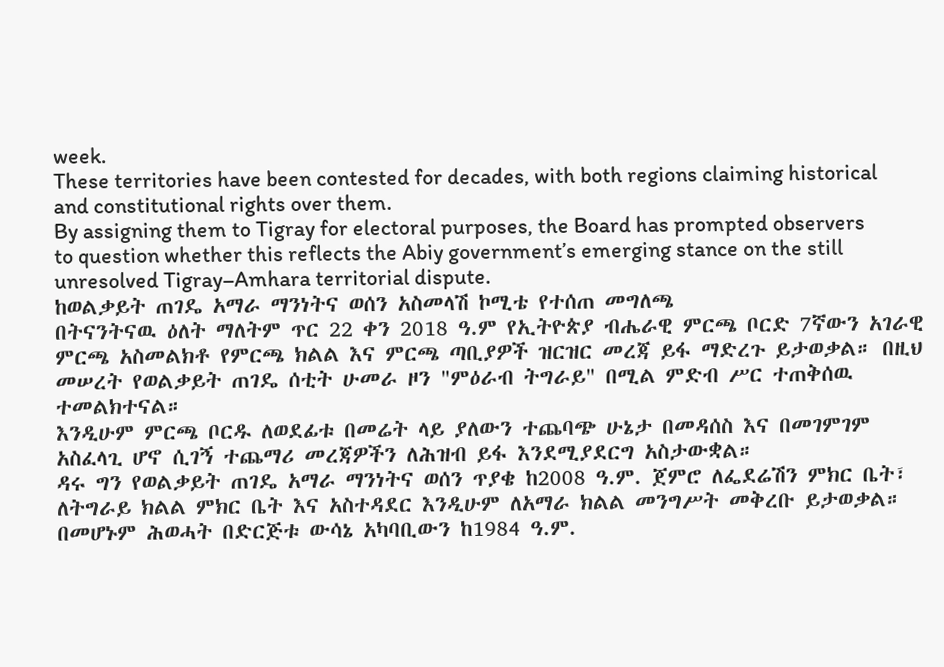week.
These territories have been contested for decades, with both regions claiming historical and constitutional rights over them.
By assigning them to Tigray for electoral purposes, the Board has prompted observers to question whether this reflects the Abiy government’s emerging stance on the still unresolved Tigray–Amhara territorial dispute.
ከወልቃይት ጠገዴ አማራ ማንነትና ወሰን አስመላሽ ኮሚቴ የተሰጠ መግለጫ
በትናንትናዉ ዕለት ማለትም ጥር 22 ቀን 2018 ዓ.ም የኢትዮጵያ ብሔራዊ ምርጫ ቦርድ 7ኛውን አገራዊ ምርጫ አስመልክቶ የምርጫ ክልል እና ምርጫ ጣቢያዎች ዝርዝር መረጃ ይፋ ማድረጉ ይታወቃል። በዚህ መሠረት የወልቃይት ጠገዴ ሰቲት ሁመራ ዞን "ምዕራብ ትግራይ" በሚል ምድብ ሥር ተጠቅሰዉ ተመልክተናል።
እንዲሁም ምርጫ ቦርዱ ለወደፊቱ በመሬት ላይ ያለውን ተጨባጭ ሁኔታ በመዳሰስ እና በመገምገም አስፈላጊ ሆኖ ሲገኝ ተጨማሪ መረጃዎችን ለሕዝብ ይፋ እንደሚያደርግ አስታውቋል።
ዳሩ ግን የወልቃይት ጠገዴ አማራ ማንነትና ወሰን ጥያቄ ከ2008 ዓ.ም. ጀምሮ ለፌደሬሽን ምክር ቤት፣ ለትግራይ ክልል ምክር ቤት እና አስተዳደር እንዲሁም ለአማራ ክልል መንግሥት መቅረቡ ይታወቃል።
በመሆኑም ሕወሓት በድርጅቱ ውሳኔ አካባቢውን ከ1984 ዓ.ም.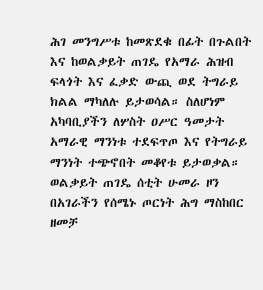ሕገ መንግሥቱ ከመጽደቁ በፊት በጉልበት እና ከወልቃይት ጠገዴ የአማራ ሕዝብ ፍላጎት እና ፈቃድ ውጪ ወደ ትግራይ ክልል ማካለሉ ይታወሳል። ስለሆነም አካባቢያችን ለሦስት ዐሥር ዓመታት አማራዊ ማንነቱ ተደፍጥጦ እና የትግራይ ማንነት ተጭኖበት መቆየቱ ይታወቃል።
ወልቃይት ጠገዴ ሰቲት ሁመራ ዞን በአገራችን የሰሜኑ ጦርነት ሕግ ማስከበር ዘመቻ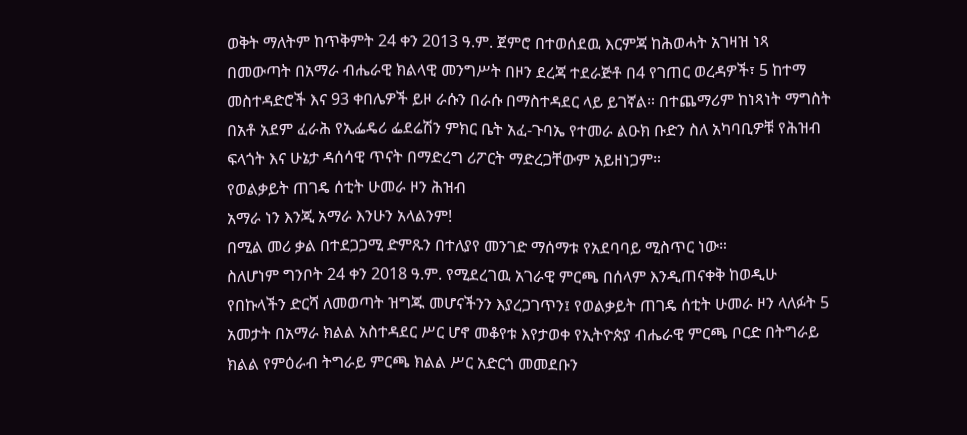ወቅት ማለትም ከጥቅምት 24 ቀን 2013 ዓ.ም. ጀምሮ በተወሰደዉ እርምጃ ከሕወሓት አገዛዝ ነጻ በመውጣት በአማራ ብሔራዊ ክልላዊ መንግሥት በዞን ደረጃ ተደራጅቶ በ4 የገጠር ወረዳዎች፣ 5 ከተማ መስተዳድሮች እና 93 ቀበሌዎች ይዞ ራሱን በራሱ በማስተዳደር ላይ ይገኛል። በተጨማሪም ከነጻነት ማግስት በአቶ አደም ፈራሕ የኢፌዴሪ ፌደሬሽን ምክር ቤት አፈ‐ጉባኤ የተመራ ልዑክ ቡድን ስለ አካባቢዎቹ የሕዝብ ፍላጎት እና ሁኔታ ዳሰሳዊ ጥናት በማድረግ ሪፖርት ማድረጋቸውም አይዘነጋም።
የወልቃይት ጠገዴ ሰቲት ሁመራ ዞን ሕዝብ
አማራ ነን እንጂ አማራ እንሁን አላልንም!
በሚል መሪ ቃል በተደጋጋሚ ድምጹን በተለያየ መንገድ ማሰማቱ የአደባባይ ሚስጥር ነው።
ስለሆነም ግንቦት 24 ቀን 2018 ዓ.ም. የሚደረገዉ አገራዊ ምርጫ በሰላም እንዲጠናቀቅ ከወዲሁ የበኩላችን ድርሻ ለመወጣት ዝግጁ መሆናችንን እያረጋገጥን፤ የወልቃይት ጠገዴ ሰቲት ሁመራ ዞን ላለፉት 5 አመታት በአማራ ክልል አስተዳደር ሥር ሆኖ መቆየቱ እየታወቀ የኢትዮጵያ ብሔራዊ ምርጫ ቦርድ በትግራይ ክልል የምዕራብ ትግራይ ምርጫ ክልል ሥር አድርጎ መመደቡን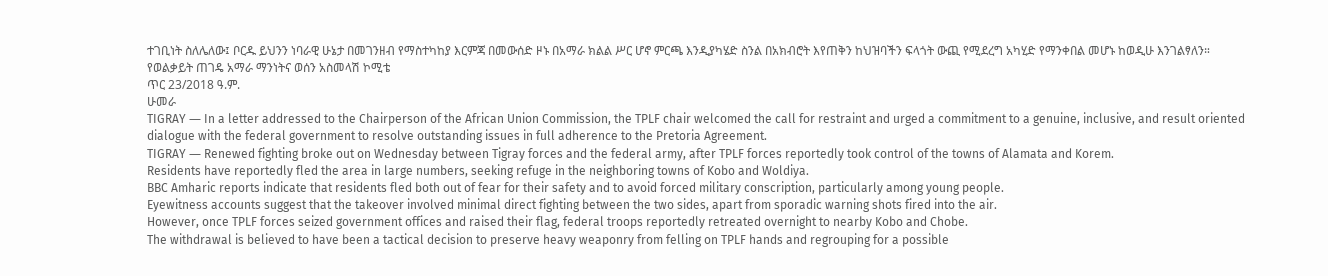ተገቢነት ስለሌለው፤ ቦርዱ ይህንን ነባራዊ ሁኔታ በመገንዘብ የማስተካከያ እርምጃ በመውሰድ ዞኑ በአማራ ክልል ሥር ሆኖ ምርጫ እንዲያካሄድ ስንል በአክብሮት እየጠቅን ከህዝባችን ፍላጎት ውጪ የሚደረግ አካሂድ የማንቀበል መሆኑ ከወዲሁ እንገልፃለን።
የወልቃይት ጠገዴ አማራ ማንነትና ወሰን አስመላሽ ኮሚቴ
ጥር 23/2018 ዓ.ም.
ሁመራ
TIGRAY ― In a letter addressed to the Chairperson of the African Union Commission, the TPLF chair welcomed the call for restraint and urged a commitment to a genuine, inclusive, and result oriented dialogue with the federal government to resolve outstanding issues in full adherence to the Pretoria Agreement.
TIGRAY ― Renewed fighting broke out on Wednesday between Tigray forces and the federal army, after TPLF forces reportedly took control of the towns of Alamata and Korem.
Residents have reportedly fled the area in large numbers, seeking refuge in the neighboring towns of Kobo and Woldiya.
BBC Amharic reports indicate that residents fled both out of fear for their safety and to avoid forced military conscription, particularly among young people.
Eyewitness accounts suggest that the takeover involved minimal direct fighting between the two sides, apart from sporadic warning shots fired into the air.
However, once TPLF forces seized government offices and raised their flag, federal troops reportedly retreated overnight to nearby Kobo and Chobe.
The withdrawal is believed to have been a tactical decision to preserve heavy weaponry from felling on TPLF hands and regrouping for a possible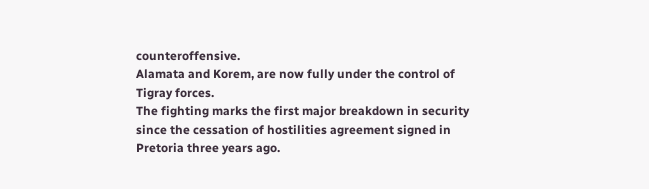counteroffensive.
Alamata and Korem, are now fully under the control of Tigray forces.
The fighting marks the first major breakdown in security since the cessation of hostilities agreement signed in Pretoria three years ago.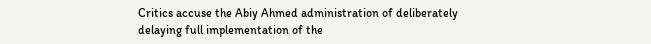Critics accuse the Abiy Ahmed administration of deliberately delaying full implementation of the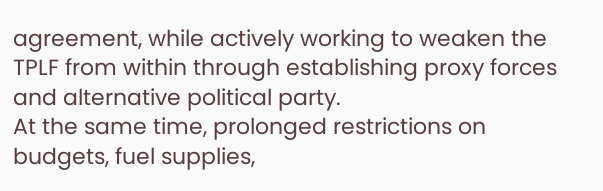agreement, while actively working to weaken the TPLF from within through establishing proxy forces and alternative political party.
At the same time, prolonged restrictions on budgets, fuel supplies,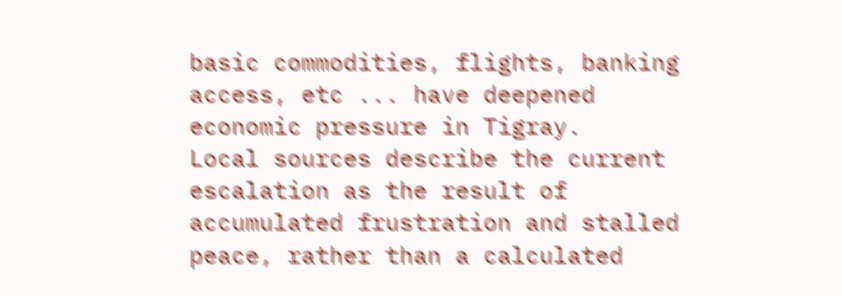basic commodities, flights, banking access, etc ... have deepened economic pressure in Tigray.
Local sources describe the current escalation as the result of accumulated frustration and stalled peace, rather than a calculated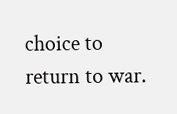choice to return to war.